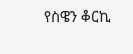የስዌን ቆርኪ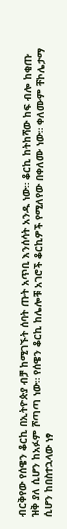ብርቅየው የሰዌን ቆርኪ በኢትዮጵያ ብቻ ከሚገኙት ሰባት ጡት አጥቢ እንሰሳት አንዱ ነው። ቆርኪ ከትከሻው ከፍ ብሎ ከቂጡ ዝቅ ያለ ሲሆን ከአፉም ሾጣጣ ነው። የሰዌን ቆርኪ ከሌሎቹ አገሮች ቆርኪዎች የሚለየው በቀለሙ ነው። ቀለሙም ቸኮሌታማ ሲሆን ከበስተኋላው ነፃ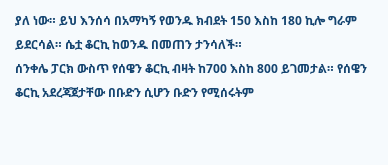ያለ ነው። ይህ እንሰሳ በአማካኝ የወንዱ ክብደት 150 እስከ 180 ኪሎ ግራም ይደርሳል። ሴቷ ቆርኪ ከወንዱ በመጠን ታንሳለች።
ሰንቀሌ ፓርክ ውስጥ የሰዌን ቆርኪ ብዛት ከ700 እስከ 800 ይገመታል። የሰዌን ቆርኪ አደረጃጀታቸው በቡድን ሲሆን ቡድን የሚሰሩትም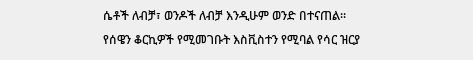ሴቶች ለብቻ፣ ወንዶች ለብቻ እንዲሁም ወንድ በተናጠል።
የሰዌን ቆርኪዎች የሚመገቡት እስቪስተን የሚባል የሳር ዝርያ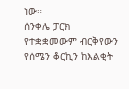ነው።
ሰንቀሌ ፓርክ የተቋቋመውም ብርቅየውን የሰሜን ቆርኪን ከእልቂት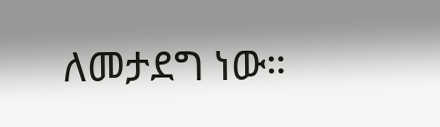ለመታደግ ነው።